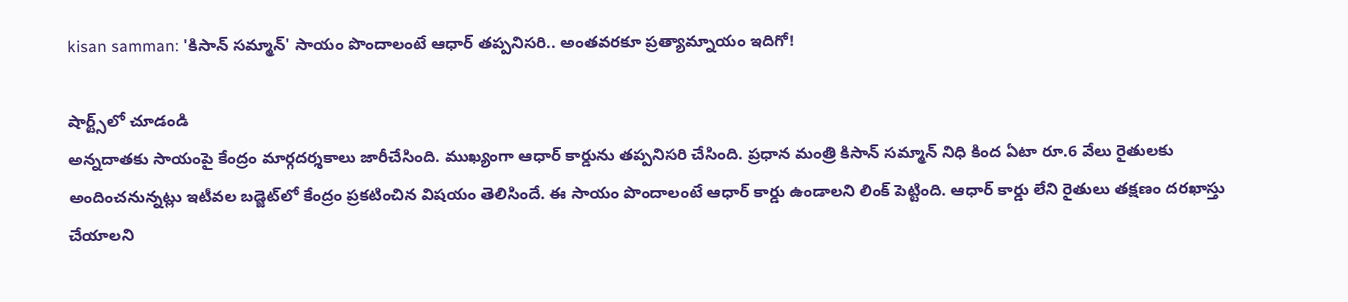kisan samman: 'కిసాన్‌ సమ్మాన్‌' సాయం పొందాలంటే ఆధార్‌ తప్పనిసరి.. అంతవరకూ ప్రత్యామ్నాయం ఇదిగో!

షార్ట్స్‌లో చూడండి
అన్నదాతకు సాయంపై కేంద్రం మార్గదర్శకాలు జారీచేసింది. ముఖ్యంగా ఆధార్‌ కార్డును తప్పనిసరి చేసింది. ప్రధాన మంత్రి కిసాన్‌ సమ్మాన్‌ నిధి కింద ఏటా రూ.6 వేలు రైతులకు అందించనున్నట్లు ఇటీవల బడ్జెట్‌లో కేంద్రం ప్రకటించిన విషయం తెలిసిందే. ఈ సాయం పొందాలంటే ఆధార్‌ కార్డు ఉండాలని లింక్‌ పెట్టింది. ఆధార్‌ కార్డు లేని రైతులు తక్షణం దరఖాస్తు చేయాలని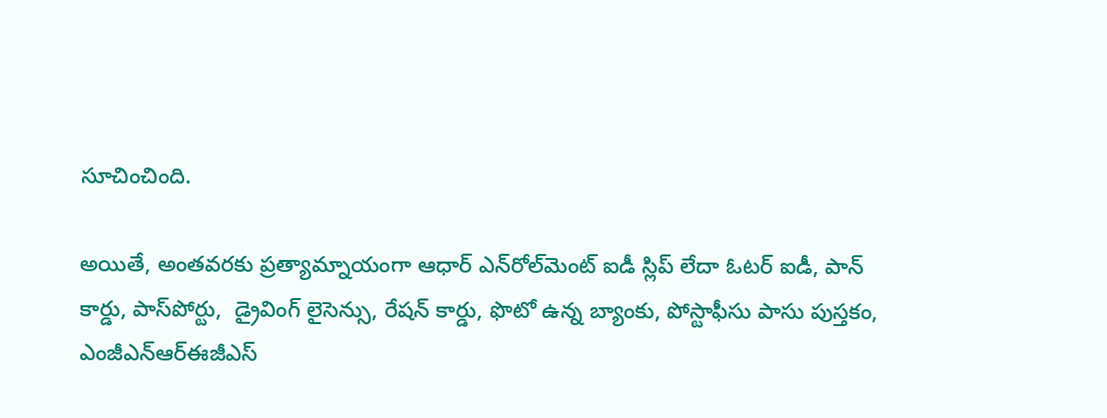సూచించింది.

అయితే, అంతవరకు ప్రత్యామ్నాయంగా ఆధార్‌ ఎన్‌రోల్‌మెంట్‌ ఐడీ స్లిప్‌ లేదా ఓటర్‌ ఐడీ, పాన్‌ కార్డు, పాస్‌పోర్టు,  డ్రైవింగ్‌ లైసెన్సు, రేషన్‌ కార్డు, ఫొటో ఉన్న బ్యాంకు, పోస్టాఫీసు పాసు పుస్తకం, ఎంజీఎన్‌ఆర్‌ఈజీఎస్‌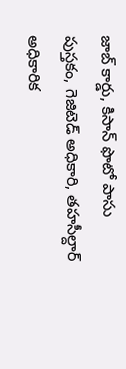జాబ్‌ కార్డు, కిసాన్‌ ఫొటో పాసు పుస్తకం, గెజిటెడ్‌ అధికారి, తహసీల్దార్‌ అధికారిక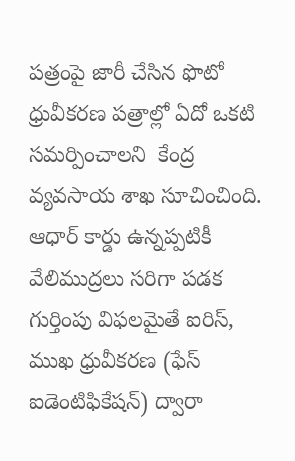పత్రంపై జారీ చేసిన ఫొటో ధ్రువీకరణ పత్రాల్లో ఏదో ఒకటి  సమర్పించాలని  కేంద్ర వ్యవసాయ శాఖ సూచించింది. ఆధార్‌ కార్డు ఉన్నప్పటికీ వేలిముద్రలు సరిగా పడక గుర్తింపు విఫలమైతే ఐరిస్‌, ముఖ ధ్రువీకరణ (ఫేస్‌ ఐడెంటిఫికేషన్‌) ద్వారా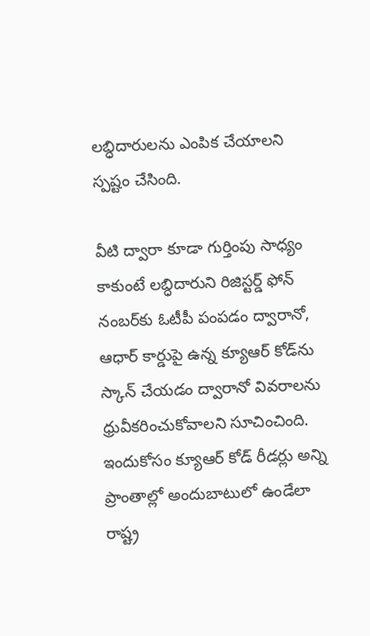లబ్ధిదారులను ఎంపిక చేయాలని స్పష్టం చేసింది.

వీటి ద్వారా కూడా గుర్తింపు సాధ్యం కాకుంటే లబ్ధిదారుని రిజిస్టర్డ్ ఫోన్‌ నంబర్‌కు ఓటీపీ పంపడం ద్వారానో, ఆధార్‌ కార్డుపై ఉన్న క్యూఆర్‌ కోడ్‌ను స్కాన్‌ చేయడం ద్వారానో వివరాలను ధ్రువీకరించుకోవాలని సూచించింది. ఇందుకోసం క్యూఆర్‌ కోడ్‌ రీడర్లు అన్ని ప్రాంతాల్లో అందుబాటులో ఉండేలా రాష్ట్ర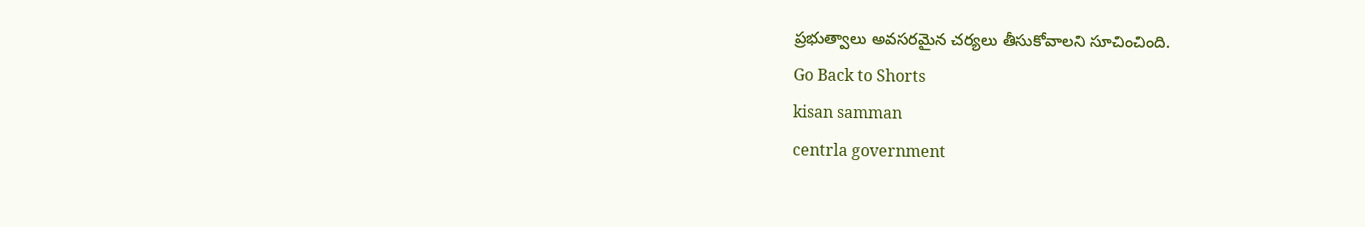ప్రభుత్వాలు అవసరమైన చర్యలు తీసుకోవాలని సూచించింది.
Go Back to Shorts
kisan samman
centrla government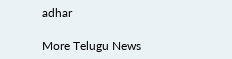adhar

More Telugu News